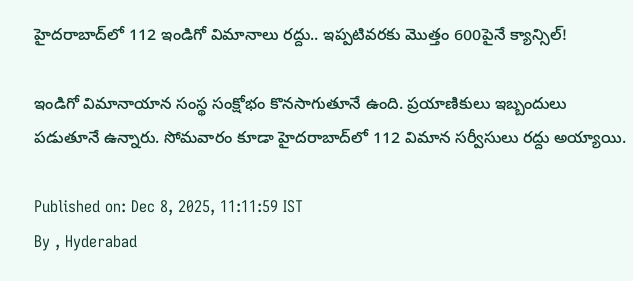హైదరాబాద్‌లో 112 ఇండిగో విమానాలు రద్దు.. ఇప్పటివరకు మెుత్తం 600పైనే క్యాన్సిల్!

ఇండిగో విమానాయాన సంస్థ సంక్షోభం కొనసాగుతూనే ఉంది. ప్రయాణికులు ఇబ్బందులు పడుతూనే ఉన్నారు. సోమవారం కూడా హైదరాబాద్‌లో 112 విమాన సర్వీసులు రద్దు అయ్యాయి.

Published on: Dec 8, 2025, 11:11:59 IST
By , Hyderabad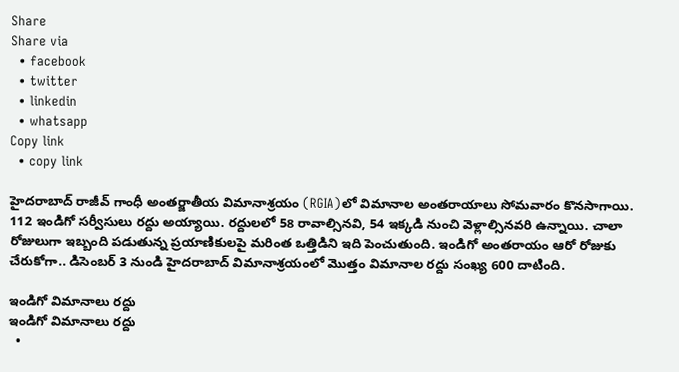Share
Share via
  • facebook
  • twitter
  • linkedin
  • whatsapp
Copy link
  • copy link

హైదరాబాద్ రాజీవ్ గాంధీ అంతర్జాతీయ విమానాశ్రయం (RGIA)లో విమానాల అంతరాయాలు సోమవారం కొనసాగాయి. 112 ఇండిగో సర్వీసులు రద్దు అయ్యాయి. రద్దులలో 58 రావాల్సినవి, 54 ఇక్కడి నుంచి వెళ్లాల్సినవరి ఉన్నాయి. చాలా రోజులుగా ఇబ్బంది పడుతున్న ప్రయాణికులపై మరింత ఒత్తిడిని ఇది పెంచుతుంది. ఇండిగో అంతరాయం ఆరో రోజుకు చేరుకోగా.. డిసెంబర్ 3 నుండి హైదరాబాద్ విమానాశ్రయంలో మొత్తం విమానాల రద్దు సంఖ్య 600 దాటింది.

ఇండిగో విమానాలు రద్దు
ఇండిగో విమానాలు రద్దు
  •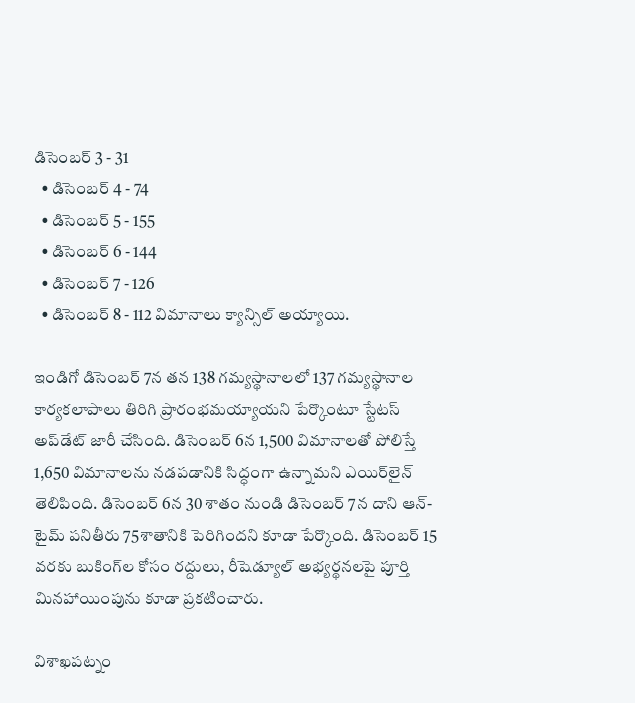డిసెంబర్ 3 - 31
  • డిసెంబర్ 4 - 74
  • డిసెంబర్ 5 - 155
  • డిసెంబర్ 6 - 144
  • డిసెంబర్ 7 - 126
  • డిసెంబర్ 8 - 112 విమానాలు క్యాన్సిల్ అయ్యాయి.

ఇండిగో డిసెంబర్ 7న తన 138 గమ్యస్థానాలలో 137 గమ్యస్థానాల కార్యకలాపాలు తిరిగి ప్రారంభమయ్యాయని పేర్కొంటూ స్టేటస్ అప్‌డేట్ జారీ చేసింది. డిసెంబర్ 6న 1,500 విమానాలతో పోలిస్తే 1,650 విమానాలను నడపడానికి సిద్ధంగా ఉన్నామని ఎయిర్‌లైన్ తెలిపింది. డిసెంబర్ 6న 30 శాతం నుండి డిసెంబర్ 7న దాని ఆన్-టైమ్ పనితీరు 75శాతానికి పెరిగిందని కూడా పేర్కొంది. డిసెంబర్ 15 వరకు బుకింగ్‌ల కోసం రద్దులు, రీషెడ్యూల్ అభ్యర్థనలపై పూర్తి మినహాయింపును కూడా ప్రకటించారు.

విశాఖపట్నం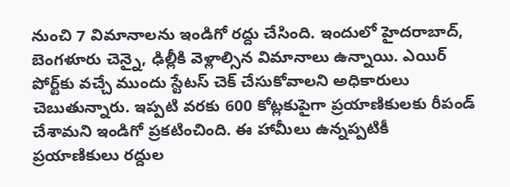నుంచి 7 విమానాలను ఇండిగో రద్దు చేసింది. ఇందులో హైదరాబాద్, బెంగళూరు చెన్నై, ఢిల్లీకి వెళ్లాల్సిన విమానాలు ఉన్నాయి. ఎయిర్ పోర్ట్‌కు వచ్చే ముందు స్టేటస్ చెక్ చేసుకోవాలని అధికారులు చెబుతున్నారు. ఇప్పటి వరకు 600 కోట్లకుపైగా ప్రయాణికులకు రీపండ్ చేశామని ఇండిగో ప్రకటించింది. ఈ హామీలు ఉన్నప్పటికీ ప్రయాణికులు రద్దుల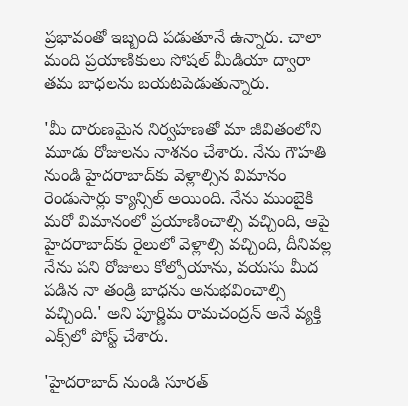ప్రభావంతో ఇబ్బంది పడుతూనే ఉన్నారు. చాలా మంది ప్రయాణికులు సోషల్ మీడియా ద్వారా తమ బాధలను బయటపెడుతున్నారు.

'మీ దారుణమైన నిర్వహణతో మా జీవితంలోని మూడు రోజులను నాశనం చేశారు. నేను గౌహతి నుండి హైదరాబాద్‌కు వెళ్లాల్సిన విమానం రెండుసార్లు క్యాన్సిల్ అయింది. నేను ముంబైకి మరో విమానంలో ప్రయాణించాల్సి వచ్చింది, ఆపై హైదరాబాద్‌కు రైలులో వెళ్లాల్సి వచ్చింది, దీనివల్ల నేను పని రోజులు కోల్పోయాను, వయసు మీద పడిన నా తండ్రి బాధను అనుభవించాల్సి వచ్చింది.' అని పూర్ణిమ రామచంద్రన్ అనే వ్యక్తి ఎక్స్‌లో పోస్ట్ చేశారు.

'హైదరాబాద్ నుండి సూరత్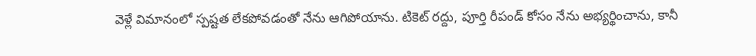వెళ్లే విమానంలో స్పష్టత లేకపోవడంతో నేను ఆగిపోయాను. టికెట్ రద్దు, పూర్తి రీపండ్ కోసం నేను అభ్యర్థించాను, కానీ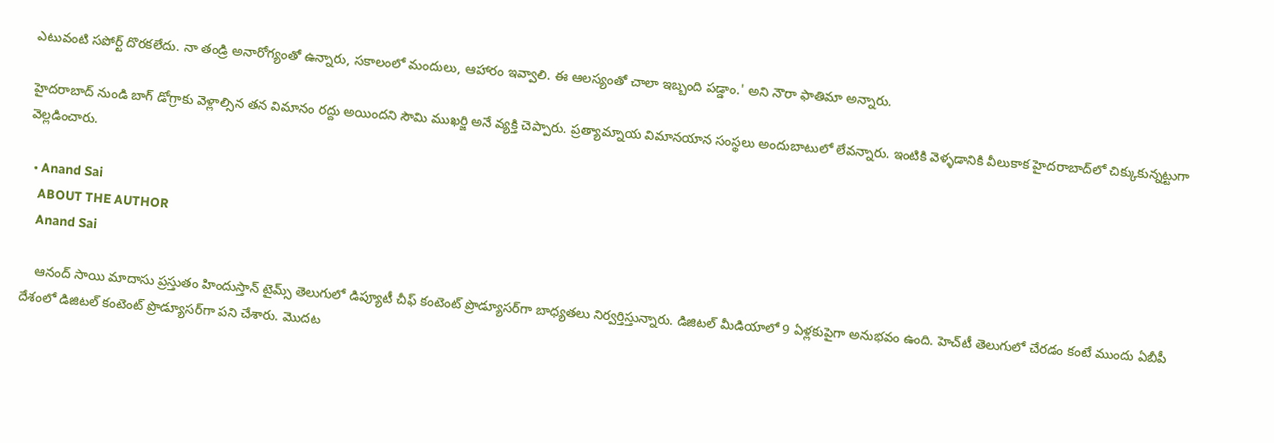ఎటువంటి సపోర్ట్ దొరకలేదు. నా తండ్రి అనారోగ్యంతో ఉన్నారు, సకాలంలో మందులు, ఆహారం ఇవ్వాలి. ఈ ఆలస్యంతో చాలా ఇబ్బంది పడ్డాం.' అని నౌరా ఫాతిమా అన్నారు.

హైదరాబాద్ నుండి బాగ్ డోగ్రాకు వెళ్లాల్సిన తన విమానం రద్దు అయిందని సౌమి ముఖర్జి అనే వ్యక్తి చెప్పారు. ప్రత్యామ్నాయ విమానయాన సంస్థలు అందుబాటులో లేవన్నారు. ఇంటికి వెళ్ళడానికి వీలుకాక హైదరాబాద్‌లో చిక్కుకున్నట్టుగా వెల్లడించారు.

  • Anand Sai
    ABOUT THE AUTHOR
    Anand Sai

    ఆనంద్ సాయి మాదాసు ప్రస్తుతం హిందుస్తాన్ టైమ్స్ తెలుగులో డిప్యూటీ చీఫ్ కంటెంట్ ప్రొడ్యూసర్‌గా బాధ్యతలు నిర్వర్తిస్తున్నారు. డిజిటల్ మీడియాలో 9 ఏళ్లకుపైగా అనుభవం ఉంది. హెచ్‌టీ తెలుగులో చేరడం కంటే ముందు ఏబీపీ దేశంలో డిజిటల్ కంటెంట్ ప్రొడ్యూసర్‌గా పని చేశారు. మెుదట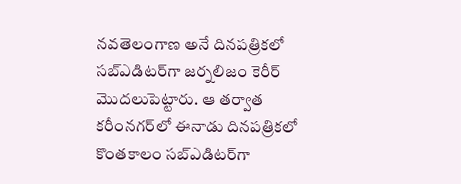నవతెలంగాణ అనే దినపత్రికలో సబ్ఎడిటర్‌గా జర్నలిజం కెరీర్ మెుదలుపెట్టారు. ఆ తర్వాత కరీంనగర్‌లో ఈనాడు దినపత్రికలో కొంతకాలం సబ్‌ఎడిటర్‌గా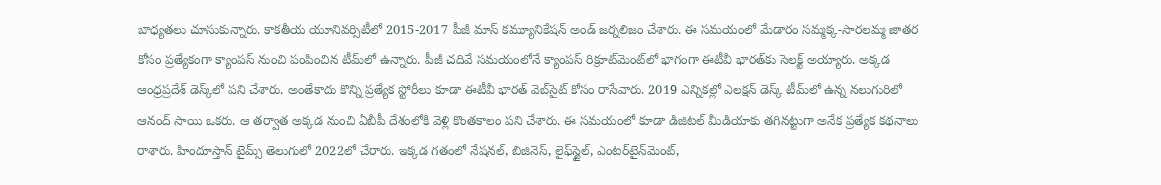బాధ్యతలు చూసుకున్నారు. కాకతీయ యూనివర్సిటీలో 2015-2017 పీజీ మాస్ కమ్యూనికేషన్ అండ్ జర్నలిజం చేశారు. ఈ సమయంలో మేడారం సమ్మక్క-సారలమ్మ జాతర కోసం ప్రత్యేకంగా క్యాంపస్ నుంచి పంపించిన టీమ్‌లో ఉన్నారు. పీజీ చదివే సమయంలోనే క్యాంపస్ రిక్రూట్‌మెంట్‌లో భాగంగా ఈటీవీ భారత్‌కు సెలక్ట్ అయ్యారు. అక్కడ ఆంధ్రప్రదేశ్‌ డెస్క్‌లో పని చేశారు. అంతేకాదు కొన్ని ప్రత్యేక స్టోరీలు కూడా ఈటీవీ భారత్ వెబ్‌సైట్ కోసం రాసేవారు. 2019 ఎన్నికల్లో ఎలక్షన్ డెస్క్‌ టీమ్‌లో ఉన్న నలుగురిలో ఆనంద్ సాయి ఒకరు. ఆ తర్వాత అక్కడ నుంచి ఏబీపీ దేశంలోకి వెళ్లి కొంతకాలం పని చేశారు. ఈ సమయంలో కూడా డిజిటల్ మీడియాకు తగినట్టుగా అనేక ప్రత్యేక కథనాలు రాశారు. హిందూస్తాన్ టైమ్స్‌ తెలుగులో 2022లో చేరారు. ఇక్కడ గతంలో నేషనల్, బిజినెస్, లైఫ్‌స్టైల్, ఎంటర్‌టైన్‌మెంట్‌,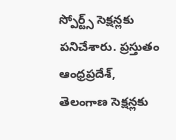స్పోర్ట్స్‌ సెక్షన్లకు పనిచేశారు. ప్రస్తుతం ఆంధ్రప్రదేశ్, తెలంగాణ సెక్షన్లకు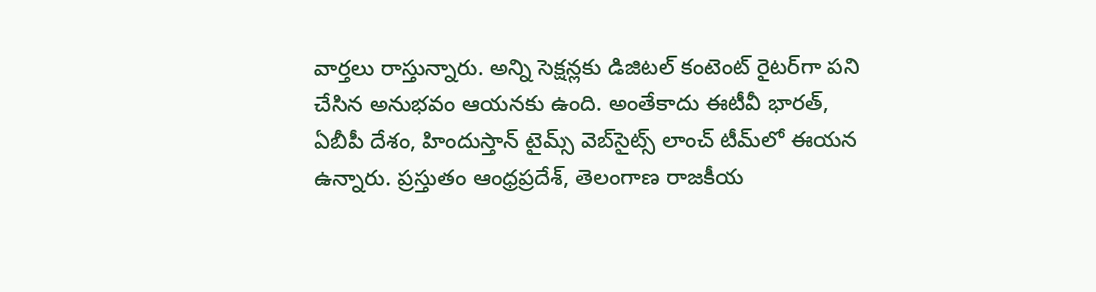వార్తలు రాస్తున్నారు. అన్ని సెక్షన్లకు డిజిటల్ కంటెంట్ రైటర్‌గా పని చేసిన అనుభవం ఆయనకు ఉంది. అంతేకాదు ఈటీవీ భారత్, ఏబీపీ దేశం, హిందుస్తాన్ టైమ్స్ వెబ్‌సైట్స్ లాంచ్ టీమ్‌లో ఈయన ఉన్నారు. ప్రస్తుతం ఆంధ్రప్రదేశ్, తెలంగాణ రాజకీయ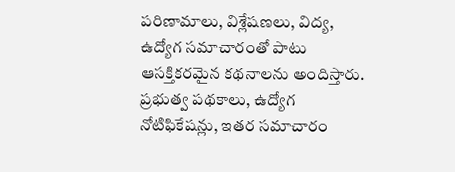పరిణామాలు, విశ్లేషణలు, విద్య, ఉద్యోగ సమాచారంతో పాటు ఆసక్తికరమైన కథనాలను అందిస్తారు. ప్రభుత్వ పథకాలు, ఉద్యోగ నోటిఫికేషన్లు, ఇతర సమాచారం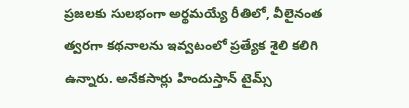ప్రజలకు సులభంగా అర్థమయ్యే రీతిలో, వీలైనంత త్వరగా కథనాలను ఇవ్వటంలో ప్రత్యేక శైలి కలిగి ఉన్నారు. అనేకసార్లు హిందుస్తాన్ టైమ్స్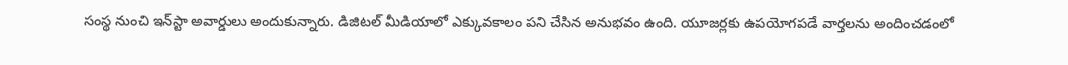సంస్థ నుంచి ఇన్‌స్టా అవార్డులు అందుకున్నారు. డిజిటల్ మీడియాలో ఎక్కువకాలం పని చేసిన అనుభవం ఉంది. యూజర్లకు ఉపయోగపడే వార్తలను అందించడంలో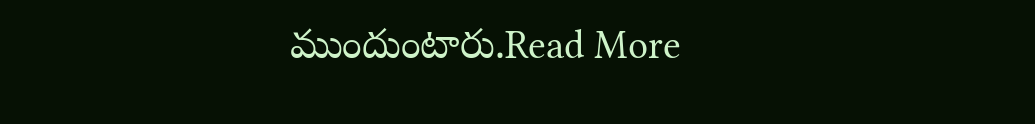ముందుంటారు.Read More